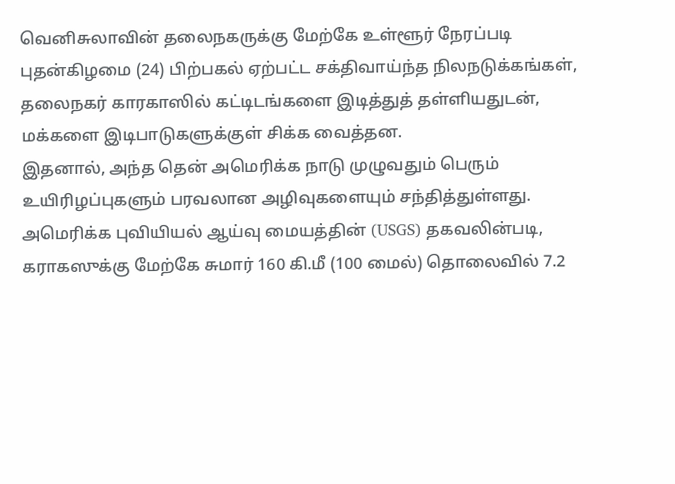வெனிசுலாவின் தலைநகருக்கு மேற்கே உள்ளூர் நேரப்படி புதன்கிழமை (24) பிற்பகல் ஏற்பட்ட சக்திவாய்ந்த நிலநடுக்கங்கள், தலைநகர் காரகாஸில் கட்டிடங்களை இடித்துத் தள்ளியதுடன், மக்களை இடிபாடுகளுக்குள் சிக்க வைத்தன.
இதனால், அந்த தென் அமெரிக்க நாடு முழுவதும் பெரும் உயிரிழப்புகளும் பரவலான அழிவுகளையும் சந்தித்துள்ளது.
அமெரிக்க புவியியல் ஆய்வு மையத்தின் (USGS) தகவலின்படி, கராகஸுக்கு மேற்கே சுமார் 160 கி.மீ (100 மைல்) தொலைவில் 7.2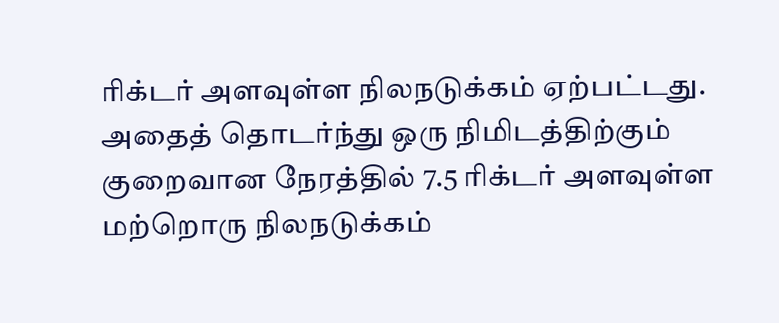ரிக்டர் அளவுள்ள நிலநடுக்கம் ஏற்பட்டது.
அதைத் தொடர்ந்து ஒரு நிமிடத்திற்கும் குறைவான நேரத்தில் 7.5 ரிக்டர் அளவுள்ள மற்றொரு நிலநடுக்கம்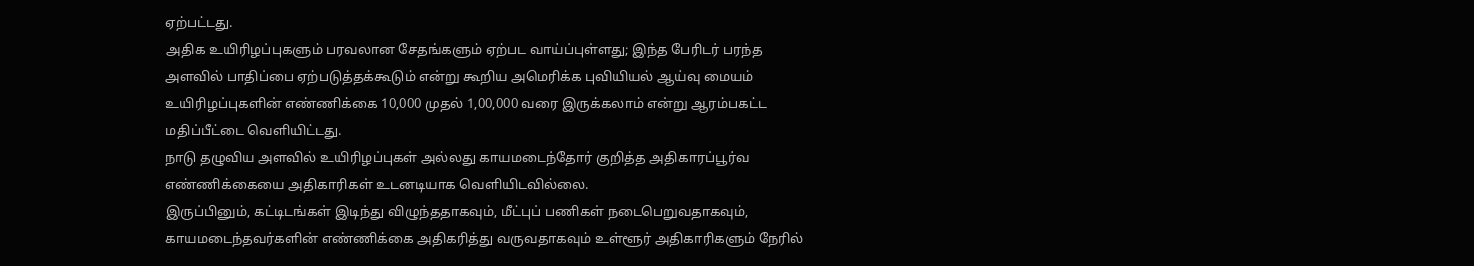ஏற்பட்டது.
அதிக உயிரிழப்புகளும் பரவலான சேதங்களும் ஏற்பட வாய்ப்புள்ளது; இந்த பேரிடர் பரந்த அளவில் பாதிப்பை ஏற்படுத்தக்கூடும் என்று கூறிய அமெரிக்க புவியியல் ஆய்வு மையம் உயிரிழப்புகளின் எண்ணிக்கை 10,000 முதல் 1,00,000 வரை இருக்கலாம் என்று ஆரம்பகட்ட மதிப்பீட்டை வெளியிட்டது.
நாடு தழுவிய அளவில் உயிரிழப்புகள் அல்லது காயமடைந்தோர் குறித்த அதிகாரப்பூர்வ எண்ணிக்கையை அதிகாரிகள் உடனடியாக வெளியிடவில்லை.
இருப்பினும், கட்டிடங்கள் இடிந்து விழுந்ததாகவும், மீட்புப் பணிகள் நடைபெறுவதாகவும், காயமடைந்தவர்களின் எண்ணிக்கை அதிகரித்து வருவதாகவும் உள்ளூர் அதிகாரிகளும் நேரில்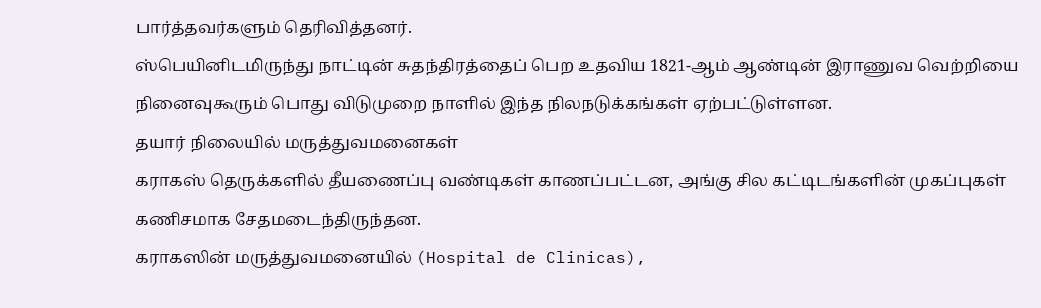பார்த்தவர்களும் தெரிவித்தனர்.
ஸ்பெயினிடமிருந்து நாட்டின் சுதந்திரத்தைப் பெற உதவிய 1821-ஆம் ஆண்டின் இராணுவ வெற்றியை நினைவுகூரும் பொது விடுமுறை நாளில் இந்த நிலநடுக்கங்கள் ஏற்பட்டுள்ளன.
தயார் நிலையில் மருத்துவமனைகள்
கராகஸ் தெருக்களில் தீயணைப்பு வண்டிகள் காணப்பட்டன, அங்கு சில கட்டிடங்களின் முகப்புகள் கணிசமாக சேதமடைந்திருந்தன.
கராகஸின் மருத்துவமனையில் (Hospital de Clinicas),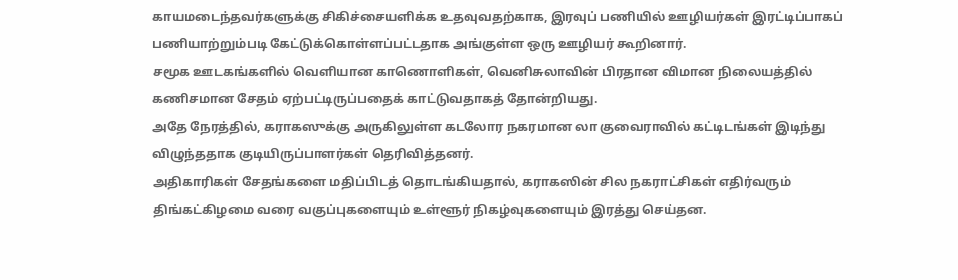காயமடைந்தவர்களுக்கு சிகிச்சையளிக்க உதவுவதற்காக, இரவுப் பணியில் ஊழியர்கள் இரட்டிப்பாகப் பணியாற்றும்படி கேட்டுக்கொள்ளப்பட்டதாக அங்குள்ள ஒரு ஊழியர் கூறினார்.
சமூக ஊடகங்களில் வெளியான காணொளிகள், வெனிசுலாவின் பிரதான விமான நிலையத்தில் கணிசமான சேதம் ஏற்பட்டிருப்பதைக் காட்டுவதாகத் தோன்றியது.
அதே நேரத்தில், கராகஸுக்கு அருகிலுள்ள கடலோர நகரமான லா குவைராவில் கட்டிடங்கள் இடிந்து விழுந்ததாக குடியிருப்பாளர்கள் தெரிவித்தனர்.
அதிகாரிகள் சேதங்களை மதிப்பிடத் தொடங்கியதால், கராகஸின் சில நகராட்சிகள் எதிர்வரும் திங்கட்கிழமை வரை வகுப்புகளையும் உள்ளூர் நிகழ்வுகளையும் இரத்து செய்தன.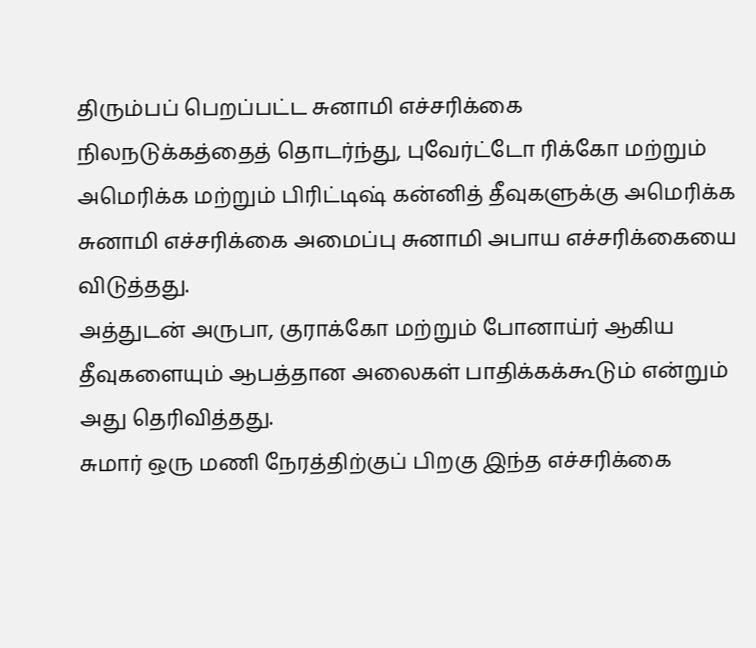திரும்பப் பெறப்பட்ட சுனாமி எச்சரிக்கை
நிலநடுக்கத்தைத் தொடர்ந்து, புவேர்ட்டோ ரிக்கோ மற்றும் அமெரிக்க மற்றும் பிரிட்டிஷ் கன்னித் தீவுகளுக்கு அமெரிக்க சுனாமி எச்சரிக்கை அமைப்பு சுனாமி அபாய எச்சரிக்கையை விடுத்தது.
அத்துடன் அருபா, குராக்கோ மற்றும் போனாய்ர் ஆகிய தீவுகளையும் ஆபத்தான அலைகள் பாதிக்கக்கூடும் என்றும் அது தெரிவித்தது.
சுமார் ஒரு மணி நேரத்திற்குப் பிறகு இந்த எச்சரிக்கை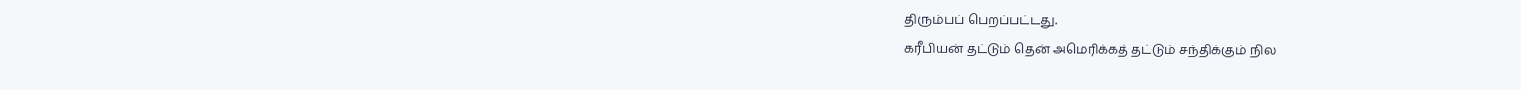திரும்பப் பெறப்பட்டது.
கரீபியன் தட்டும் தென் அமெரிக்கத் தட்டும் சந்திக்கும் நில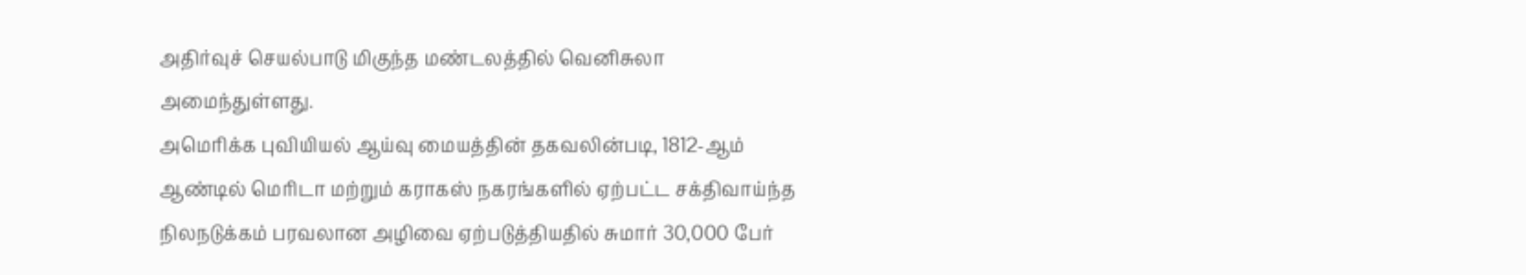அதிர்வுச் செயல்பாடு மிகுந்த மண்டலத்தில் வெனிசுலா அமைந்துள்ளது.
அமெரிக்க புவியியல் ஆய்வு மையத்தின் தகவலின்படி, 1812-ஆம் ஆண்டில் மெரிடா மற்றும் கராகஸ் நகரங்களில் ஏற்பட்ட சக்திவாய்ந்த நிலநடுக்கம் பரவலான அழிவை ஏற்படுத்தியதில் சுமார் 30,000 பேர்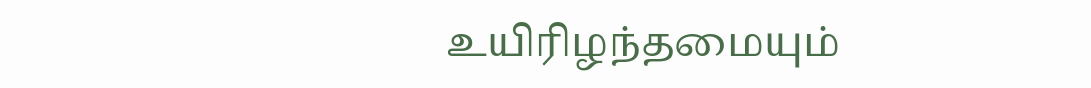உயிரிழந்தமையும்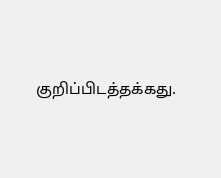குறிப்பிடத்தக்கது.